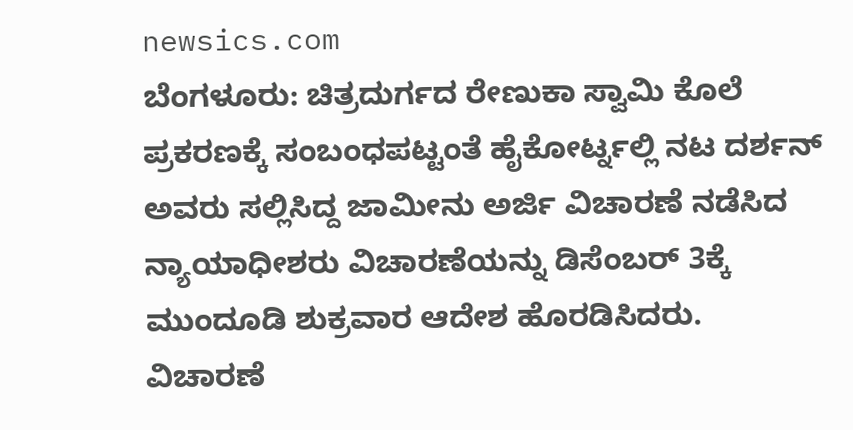newsics.com
ಬೆಂಗಳೂರು: ಚಿತ್ರದುರ್ಗದ ರೇಣುಕಾ ಸ್ವಾಮಿ ಕೊಲೆ ಪ್ರಕರಣಕ್ಕೆ ಸಂಬಂಧಪಟ್ಟಂತೆ ಹೈಕೋರ್ಟ್ನಲ್ಲಿ ನಟ ದರ್ಶನ್ ಅವರು ಸಲ್ಲಿಸಿದ್ದ ಜಾಮೀನು ಅರ್ಜಿ ವಿಚಾರಣೆ ನಡೆಸಿದ ನ್ಯಾಯಾಧೀಶರು ವಿಚಾರಣೆಯನ್ನು ಡಿಸೆಂಬರ್ 3ಕ್ಕೆ ಮುಂದೂಡಿ ಶುಕ್ರವಾರ ಆದೇಶ ಹೊರಡಿಸಿದರು.
ವಿಚಾರಣೆ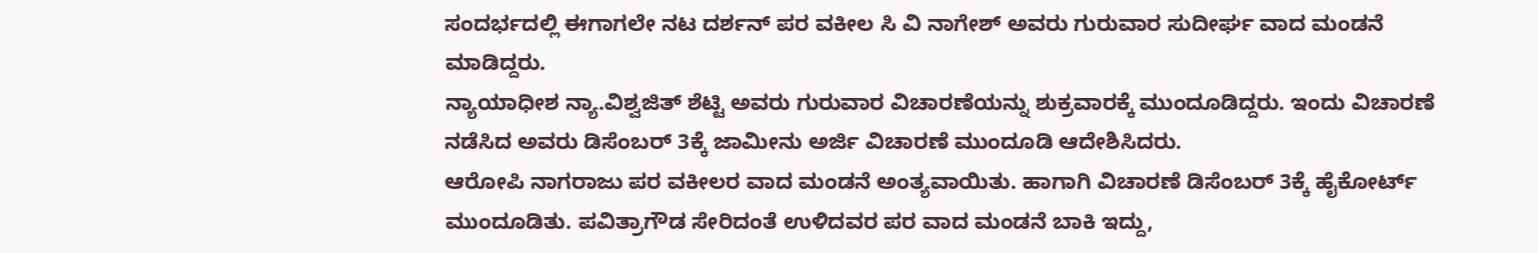ಸಂದರ್ಭದಲ್ಲಿ ಈಗಾಗಲೇ ನಟ ದರ್ಶನ್ ಪರ ವಕೀಲ ಸಿ ವಿ ನಾಗೇಶ್ ಅವರು ಗುರುವಾರ ಸುದೀರ್ಘ ವಾದ ಮಂಡನೆ ಮಾಡಿದ್ದರು.
ನ್ಯಾಯಾಧೀಶ ನ್ಯಾ.ವಿಶ್ವಜಿತ್ ಶೆಟ್ಟಿ ಅವರು ಗುರುವಾರ ವಿಚಾರಣೆಯನ್ನು ಶುಕ್ರವಾರಕ್ಕೆ ಮುಂದೂಡಿದ್ದರು. ಇಂದು ವಿಚಾರಣೆ ನಡೆಸಿದ ಅವರು ಡಿಸೆಂಬರ್ 3ಕ್ಕೆ ಜಾಮೀನು ಅರ್ಜಿ ವಿಚಾರಣೆ ಮುಂದೂಡಿ ಆದೇಶಿಸಿದರು.
ಆರೋಪಿ ನಾಗರಾಜು ಪರ ವಕೀಲರ ವಾದ ಮಂಡನೆ ಅಂತ್ಯವಾಯಿತು. ಹಾಗಾಗಿ ವಿಚಾರಣೆ ಡಿಸೆಂಬರ್ 3ಕ್ಕೆ ಹೈಕೋರ್ಟ್ ಮುಂದೂಡಿತು. ಪವಿತ್ರಾಗೌಡ ಸೇರಿದಂತೆ ಉಳಿದವರ ಪರ ವಾದ ಮಂಡನೆ ಬಾಕಿ ಇದ್ದು,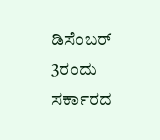ಡಿಸೆಂಬರ್ 3ರಂದು ಸರ್ಕಾರದ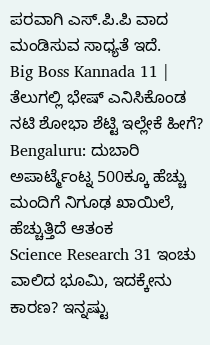ಪರವಾಗಿ ಎಸ್.ಪಿ.ಪಿ ವಾದ ಮಂಡಿಸುವ ಸಾಧ್ಯತೆ ಇದೆ.
Big Boss Kannada 11 | ತೆಲುಗಲ್ಲಿ ಭೇಷ್ ಎನಿಸಿಕೊಂಡ ನಟಿ ಶೋಭಾ ಶೆಟ್ಟಿ ಇಲ್ಲೇಕೆ ಹೀಗೆ?
Bengaluru: ದುಬಾರಿ ಅಪಾರ್ಟ್ಮೆಂಟ್ನ 500ಕ್ಕೂ ಹೆಚ್ಚು ಮಂದಿಗೆ ನಿಗೂಢ ಖಾಯಿಲೆ, ಹೆಚ್ಚುತ್ತಿದೆ ಆತಂಕ
Science Research 31 ಇಂಚು ವಾಲಿದ ಭೂಮಿ, ಇದಕ್ಕೇನು ಕಾರಣ? ಇನ್ನಷ್ಟು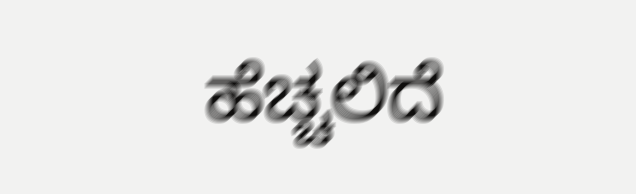ಹೆಚ್ಚಲಿದೆ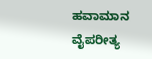ಹವಾಮಾನ ವೈಪರೀತ್ಯ